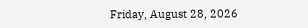Friday, August 28, 2026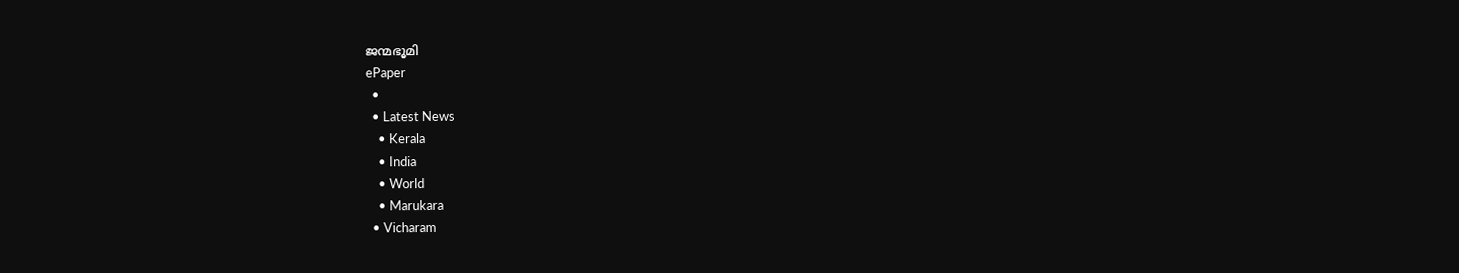ജന്മഭൂമി
ePaper
  •
  • Latest News
    • Kerala
    • India
    • World
    • Marukara
  • Vicharam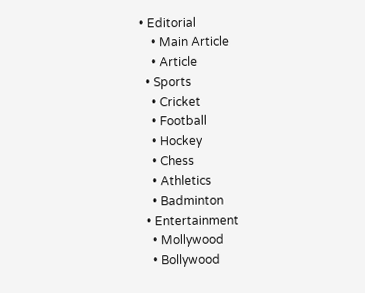• Editorial
    • Main Article
    • Article
  • Sports
    • Cricket
    • Football
    • Hockey
    • Chess
    • Athletics
    • Badminton
  • Entertainment
    • Mollywood
    • Bollywood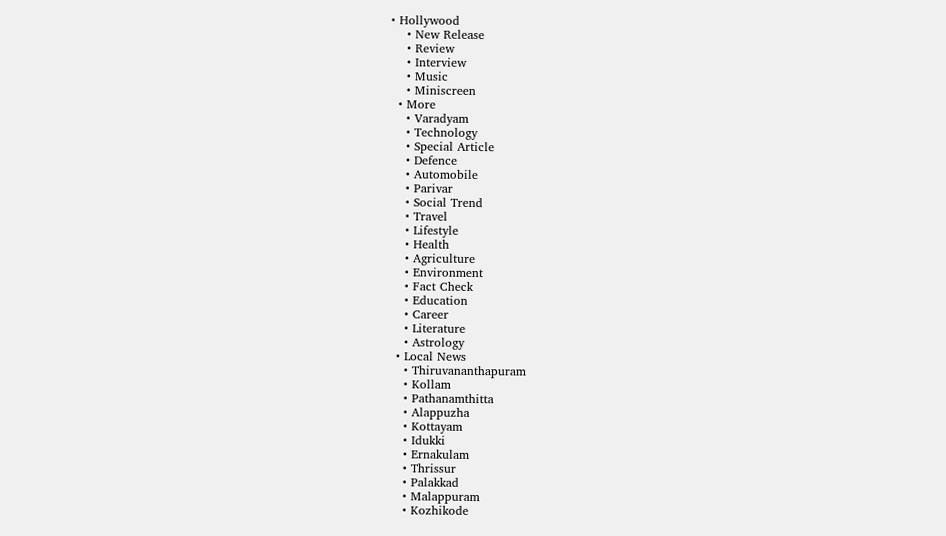• Hollywood
    • New Release
    • Review
    • Interview
    • Music
    • Miniscreen
  • More
    • Varadyam
    • Technology
    • Special Article
    • Defence
    • Automobile
    • Parivar
    • Social Trend
    • Travel
    • Lifestyle
    • Health
    • Agriculture
    • Environment
    • Fact Check
    • Education
    • Career
    • Literature
    • Astrology
  • Local News
    • Thiruvananthapuram
    • Kollam
    • Pathanamthitta
    • Alappuzha
    • Kottayam
    • Idukki
    • Ernakulam
    • Thrissur
    • Palakkad
    • Malappuram
    • Kozhikode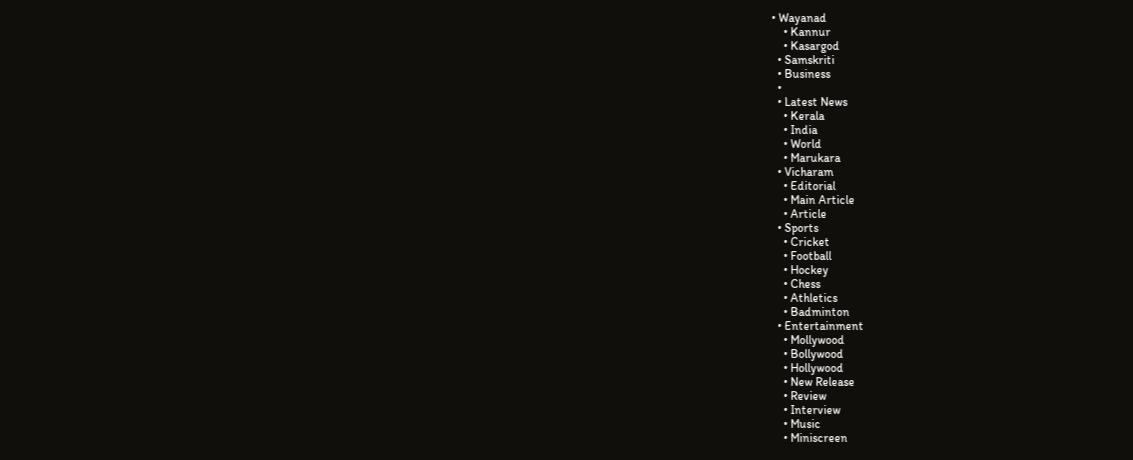• Wayanad
    • Kannur
    • Kasargod
  • Samskriti
  • Business
  •
  • Latest News
    • Kerala
    • India
    • World
    • Marukara
  • Vicharam
    • Editorial
    • Main Article
    • Article
  • Sports
    • Cricket
    • Football
    • Hockey
    • Chess
    • Athletics
    • Badminton
  • Entertainment
    • Mollywood
    • Bollywood
    • Hollywood
    • New Release
    • Review
    • Interview
    • Music
    • Miniscreen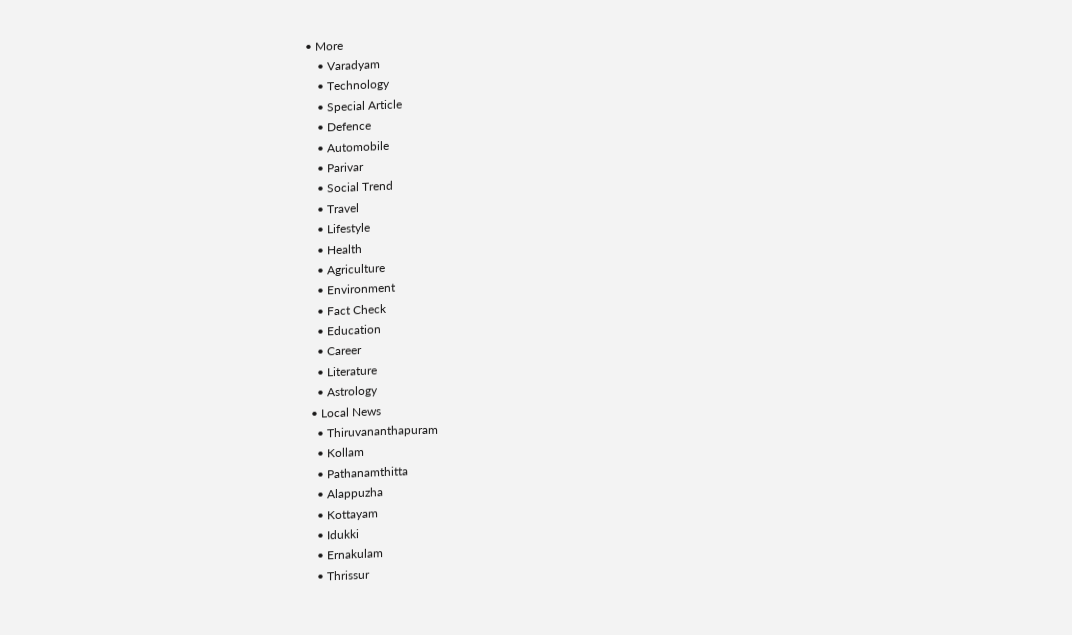• More
    • Varadyam
    • Technology
    • Special Article
    • Defence
    • Automobile
    • Parivar
    • Social Trend
    • Travel
    • Lifestyle
    • Health
    • Agriculture
    • Environment
    • Fact Check
    • Education
    • Career
    • Literature
    • Astrology
  • Local News
    • Thiruvananthapuram
    • Kollam
    • Pathanamthitta
    • Alappuzha
    • Kottayam
    • Idukki
    • Ernakulam
    • Thrissur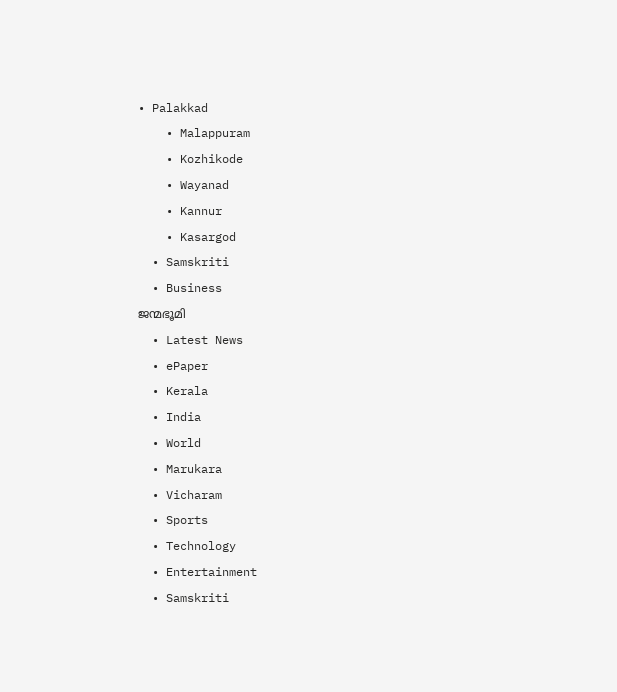• Palakkad
    • Malappuram
    • Kozhikode
    • Wayanad
    • Kannur
    • Kasargod
  • Samskriti
  • Business
ജന്മഭൂമി
  • Latest News
  • ePaper
  • Kerala
  • India
  • World
  • Marukara
  • Vicharam
  • Sports
  • Technology
  • Entertainment
  • Samskriti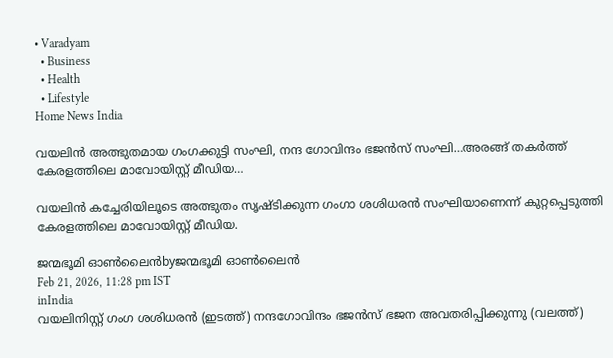• Varadyam
  • Business
  • Health
  • Lifestyle
Home News India

വയലിന്‍ അത്ഭുതമായ ഗംഗക്കുട്ടി സംഘി, നന്ദ ഗോവിന്ദം ഭജന്‍സ് സംഘി…അരങ്ങ് തകര്‍ത്ത് കേരളത്തിലെ മാവോയിസ്റ്റ് മീഡിയ…

വയലിൻ കച്ചേരിയിലൂടെ അത്ഭുതം സൃഷ്ടിക്കുന്ന ഗംഗാ ശശിധരൻ സംഘിയാണെന്ന് കുറ്റപ്പെടുത്തി കേരളത്തിലെ മാവോയിസ്റ്റ് മീഡിയ.

ജന്മഭൂമി ഓണ്‍ലൈന്‍byജന്മഭൂമി ഓണ്‍ലൈന്‍
Feb 21, 2026, 11:28 pm IST
inIndia
വയലിനിസ്റ്റ് ഗംഗ ശശിധരന്‍ (ഇടത്ത്) നന്ദഗോവിന്ദം ഭജന്‍സ് ഭജന അവതരിപ്പിക്കുന്നു (വലത്ത്)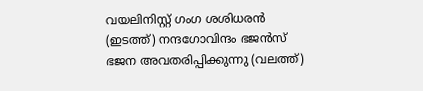വയലിനിസ്റ്റ് ഗംഗ ശശിധരന്‍ (ഇടത്ത്) നന്ദഗോവിന്ദം ഭജന്‍സ് ഭജന അവതരിപ്പിക്കുന്നു (വലത്ത്)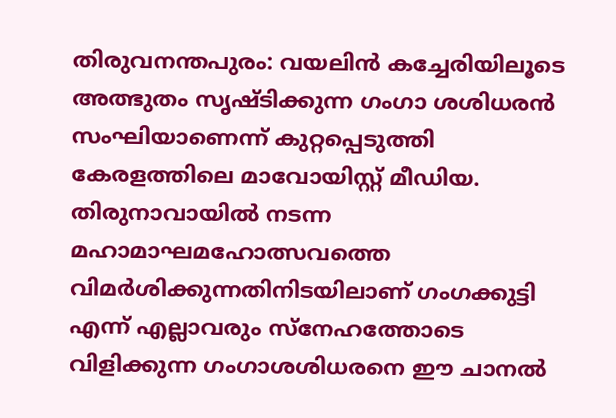തിരുവനന്തപുരം: വയലിൻ കച്ചേരിയിലൂടെ അത്ഭുതം സൃഷ്ടിക്കുന്ന ഗംഗാ ശശിധരൻ സംഘിയാണെന്ന് കുറ്റപ്പെടുത്തി കേരളത്തിലെ മാവോയിസ്റ്റ് മീഡിയ. തിരുനാവായില്‍ നടന്ന മഹാമാഘമഹോത്സവത്തെ വിമര്‍ശിക്കുന്നതിനിടയിലാണ് ഗംഗക്കുട്ടി എന്ന് എല്ലാവരും സ്നേഹത്തോടെ വിളിക്കുന്ന ഗംഗാശശിധരനെ ഈ ചാനല്‍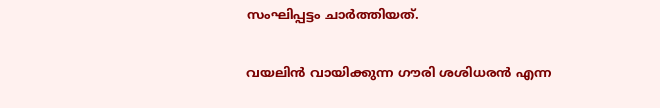സംഘിപ്പട്ടം ചാര്‍ത്തിയത്.

വയലിന്‍ വായിക്കുന്ന ഗൗരി ശശിധരന്‍ എന്ന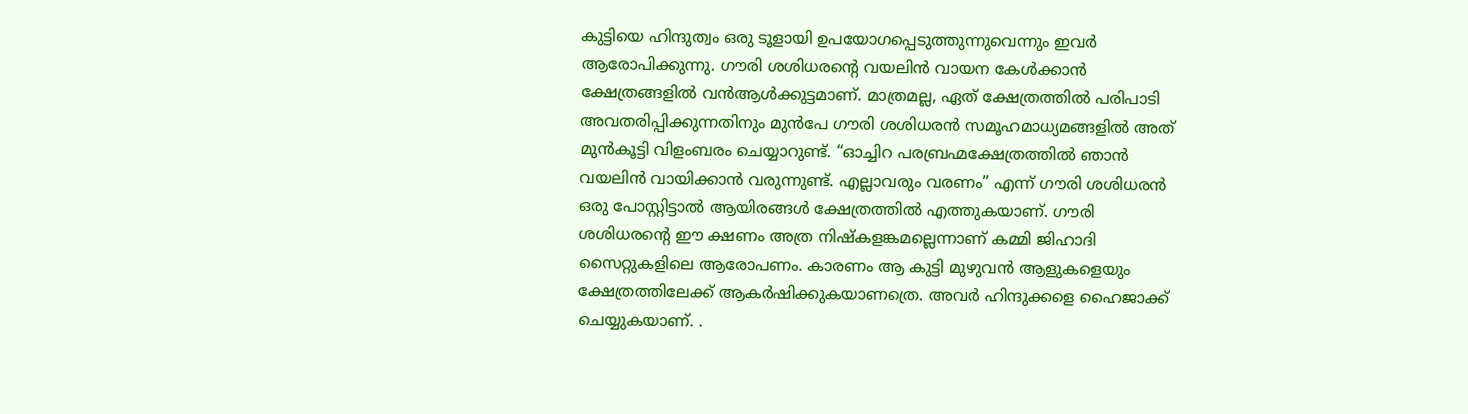കുട്ടിയെ ഹിന്ദുത്വം ഒരു ടൂളായി ഉപയോഗപ്പെടുത്തുന്നുവെന്നും ഇവര്‍ ആരോപിക്കുന്നു. ഗൗരി ശശിധരന്റെ വയലിന്‍ വായന കേള്‍ക്കാന്‍ ക്ഷേത്രങ്ങളില്‍ വന്‍ആള്‍ക്കുട്ടമാണ്. മാത്രമല്ല, ഏത് ക്ഷേത്രത്തില്‍ പരിപാടി അവതരിപ്പിക്കുന്നതിനും മുന്‍പേ ഗൗരി ശശിധരന്‍ സമൂഹമാധ്യമങ്ങളില്‍ അത് മുന്‍കൂട്ടി വിളംബരം ചെയ്യാറുണ്ട്. “ഓച്ചിറ പരബ്രഹ്മക്ഷേത്രത്തില്‍ ഞാന്‍ വയലിന്‍ വായിക്കാന്‍ വരുന്നുണ്ട്. എല്ലാവരും വരണം” എന്ന് ഗൗരി ശശിധരന്‍ ഒരു പോസ്റ്റിട്ടാല്‍ ആയിരങ്ങള്‍ ക്ഷേത്രത്തില്‍ എത്തുകയാണ്. ഗൗരി ശശിധരന്റെ ഈ ക്ഷണം അത്ര നിഷ്കളങ്കമല്ലെന്നാണ് കമ്മി ജിഹാദി സൈറ്റുകളിലെ ആരോപണം. കാരണം ആ കുട്ടി മുഴുവന്‍ ആളുകളെയും ക്ഷേത്രത്തിലേക്ക് ആകര്‍ഷിക്കുകയാണത്രെ. അവര്‍ ഹിന്ദുക്കളെ ഹൈജാക്ക് ചെയ്യുകയാണ്. .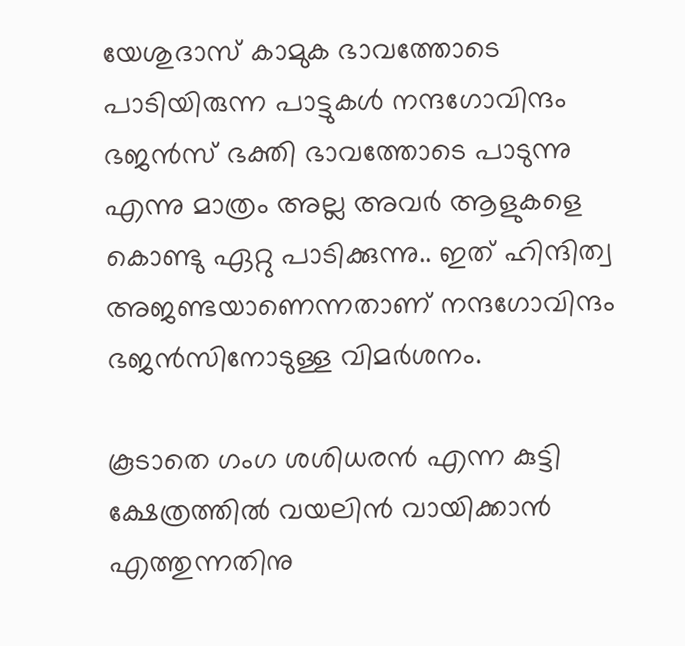യേശുദാസ് കാമുക ഭാവത്തോടെ പാടിയിരുന്ന പാട്ടുകൾ നന്ദഗോവിന്ദം ഭജൻസ് ഭക്തി ഭാവത്തോടെ പാടുന്നു എന്നു മാത്രം അല്ല അവർ ആളുകളെ കൊണ്ടു ഏറ്റു പാടിക്കുന്നു.. ഇത് ഹിന്ദിത്വ അജണ്ടയാണെന്നതാണ് നന്ദഗോവിന്ദം ഭജന്‍സിനോടുള്ള വിമര്‍ശനം.

കൂടാതെ ഗംഗ ശശിധരൻ എന്ന കുട്ടി ക്ഷേത്രത്തിൽ വയലിൻ വായിക്കാന്‍ എത്തുന്നതിനു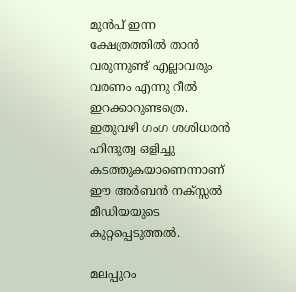മുൻപ് ഇന്ന ക്ഷേത്രത്തിൽ താൻ വരുന്നുണ്ട് എല്ലാവരും വരണം എന്നു റീൽ ഇറക്കാറുണ്ടത്രെ. ഇതുവഴി ഗംഗ ശശിധരന്‍ ഹിന്ദുത്വ ഒളിച്ചു കടത്തുകയാണെന്നാണ് ഈ അർബൻ നക്സ്സൽ മീഡിയയുടെ കുറ്റപ്പെടുത്തല്‍.

മലപ്പുറം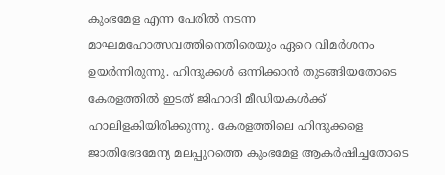കുംഭമേള എന്ന പേരില്‍ നടന്ന മാഘമഹോത്സവത്തിനെതിരെയും ഏറെ വിമര്‍ശനം ഉയര്‍ന്നിരുന്നു. ഹിന്ദുക്കള്‍ ഒന്നിക്കാന്‍ തുടങ്ങിയതോടെ കേരളത്തില്‍ ഇടത് ജിഹാദി മീഡിയകള്‍ക്ക് ഹാലിളകിയിരിക്കുന്നു. കേരളത്തിലെ ഹിന്ദുക്കളെ ജാതിഭേദമേന്യ മലപ്പുറത്തെ കുംഭമേള ആകര്‍ഷിച്ചതോടെ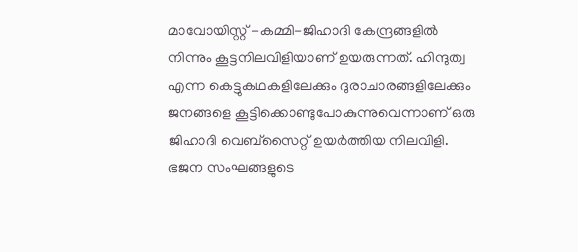മാവോയിസ്റ്റ് -കമ്മി-ജിഹാദി കേന്ദ്രങ്ങളില്‍ നിന്നും കൂട്ടനിലവിളിയാണ് ഉയരുന്നത്. ഹിന്ദുത്വ എന്ന കെട്ടുകഥകളിലേക്കും ദുരാചാരങ്ങളിലേക്കും ജനങ്ങളെ കൂട്ടിക്കൊണ്ടുപോകുന്നുവെന്നാണ് ഒരു ജിഹാദി വെബ്സൈറ്റ് ഉയര്‍ത്തിയ നിലവിളി. ഭജന സംഘങ്ങളുടെ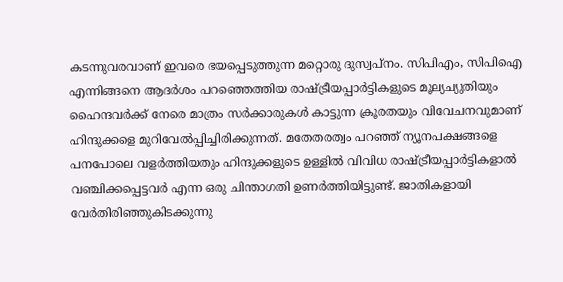കടന്നുവരവാണ് ഇവരെ ഭയപ്പെടുത്തുന്ന മറ്റൊരു ദുസ്വപ്നം. സിപിഎം, സിപിഐ എന്നിങ്ങനെ ആദര്‍ശം പറഞ്ഞെത്തിയ രാഷ്‌ട്രീയപ്പാര്‍ട്ടികളുടെ മൂല്യച്യുതിയും ഹൈന്ദവര്‍ക്ക് നേരെ മാത്രം സര്‍ക്കാരുകള്‍ കാട്ടുന്ന ക്രൂരതയും വിവേചനവുമാണ് ഹിന്ദുക്കളെ മുറിവേല്‍പ്പിച്ചിരിക്കുന്നത്. മതേതരത്വം പറഞ്ഞ് ന്യൂനപക്ഷങ്ങളെ പനപോലെ വളര്‍ത്തിയതും ഹിന്ദുക്കളുടെ ഉള്ളില്‍ വിവിധ രാഷ്‌ട്രീയപ്പാര്‍ട്ടികളാല്‍ വഞ്ചിക്കപ്പെട്ടവര്‍ എന്ന ഒരു ചിന്താഗതി ഉണര്‍ത്തിയിട്ടുണ്ട്. ജാതികളായി വേര്‍തിരിഞ്ഞുകിടക്കുന്നു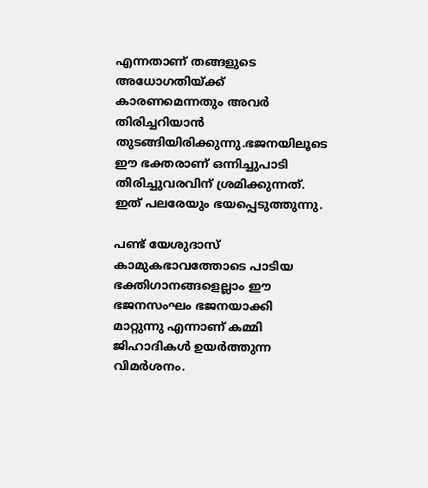എന്നതാണ് തങ്ങളുടെ അധോഗതിയ്‌ക്ക് കാരണമെന്നതും അവര്‍ തിരിച്ചറിയാന്‍ തുടങ്ങിയിരിക്കുന്നു.ഭജനയിലൂടെ ഈ ഭക്തരാണ് ഒന്നിച്ചുപാടി തിരിച്ചുവരവിന് ശ്രമിക്കുന്നത്. ഇത് പലരേയും ഭയപ്പെടുത്തുന്നു.

പണ്ട് യേശുദാസ് കാമുകഭാവത്തോടെ പാടിയ ഭക്തിഗാനങ്ങളെല്ലാം ഈ ഭജനസംഘം ഭജനയാക്കി മാറ്റുന്നു എന്നാണ് കമ്മി ജിഹാദികള്‍ ഉയര്‍ത്തുന്ന വിമര്‍ശനം.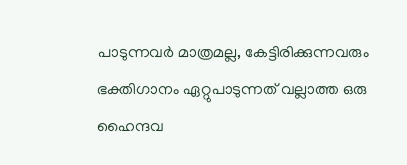പാടുന്നവര്‍ മാത്രമല്ല, കേട്ടിരിക്കുന്നവരും ഭക്തിഗാനം ഏറ്റുപാടുന്നത് വല്ലാത്ത ഒരു ഹൈന്ദവ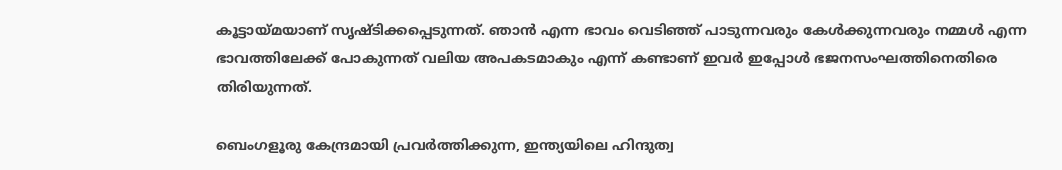കൂട്ടായ്‌മയാണ് സൃഷ്ടിക്കപ്പെടുന്നത്. ഞാന്‍ എന്ന ഭാവം വെടിഞ്ഞ് പാടുന്നവരും കേള്‍ക്കുന്നവരും നമ്മള്‍ എന്ന ഭാവത്തിലേക്ക് പോകുന്നത് വലിയ അപകടമാകും എന്ന് കണ്ടാണ് ഇവര്‍ ഇപ്പോള്‍ ഭജനസംഘത്തിനെതിരെ തിരിയുന്നത്.

ബെംഗളൂരു കേന്ദ്രമായി പ്രവര്‍ത്തിക്കുന്ന, ഇന്ത്യയിലെ ഹിന്ദുത്വ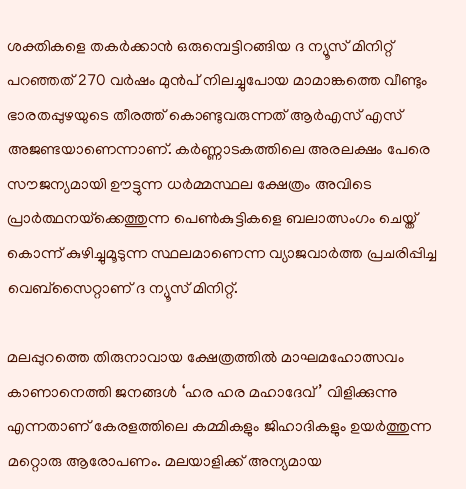ശക്തികളെ തകര്‍ക്കാന്‍ ഒരുമ്പെട്ടിറങ്ങിയ ദ ന്യൂസ് മിനിറ്റ് പറഞ്ഞത് 270 വര്‍ഷം മുന്‍പ് നിലച്ചുപോയ മാമാങ്കത്തെ വീണ്ടും ഭാരതപ്പുഴയുടെ തീരത്ത് കൊണ്ടുവരുന്നത് ആര്‍എസ് എസ് അജണ്ടയാണെന്നാണ്. കര്‍ണ്ണാടകത്തിലെ അരലക്ഷം പേരെ സൗജന്യമായി ഊട്ടുന്ന ധര്‍മ്മസ്ഥല ക്ഷേത്രം അവിടെ പ്രാര്‍ത്ഥനയ്‌ക്കെത്തുന്ന പെണ്‍കുട്ടികളെ ബലാത്സംഗം ചെയ്ത് കൊന്ന് കുഴിച്ചുമൂടുന്ന സ്ഥലമാണെന്ന വ്യാജവാര്‍ത്ത പ്രചരിപ്പിച്ച വെബ്സൈറ്റാണ് ദ ന്യൂസ് മിനിറ്റ്.

മലപ്പുറത്തെ തിരുനാവായ ക്ഷേത്രത്തില്‍ മാഘമഹോത്സവം കാണാനെത്തി ജനങ്ങള്‍ ‘ഹര ഹര മഹാദേവ്’ വിളിക്കുന്നു എന്നതാണ് കേരളത്തിലെ കമ്മികളും ജിഹാദികളും ഉയര്‍ത്തുന്ന മറ്റൊരു ആരോപണം. മലയാളിക്ക് അന്യമായ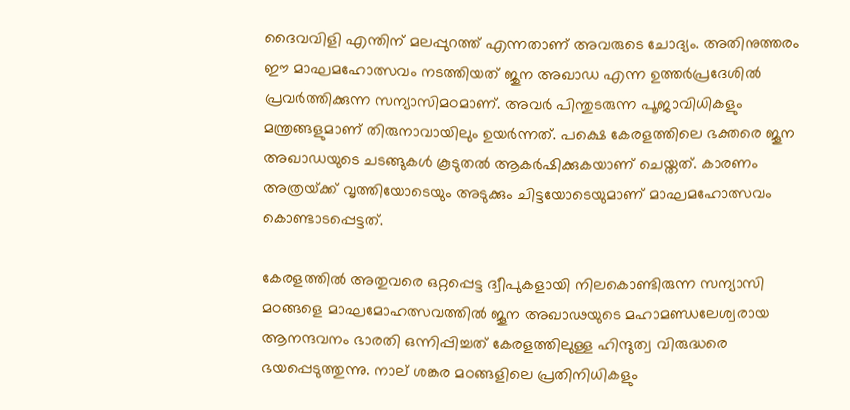ദൈവവിളി എന്തിന് മലപ്പുറത്ത് എന്നതാണ് അവരുടെ ചോദ്യം. അതിനുത്തരം ഈ മാഘമഹോത്സവം നടത്തിയത് ജുന അഖാഡ എന്ന ഉത്തര്‍പ്രദേശില്‍ പ്രവര്‍ത്തിക്കുന്ന സന്യാസിമഠമാണ്. അവര്‍ പിന്തുടരുന്ന പൂജാവിധികളും മന്ത്രങ്ങളുമാണ് തിരുനാവായിലും ഉയര്‍ന്നത്. പക്ഷെ കേരളത്തിലെ ഭക്തരെ ജൂന അഖാഡയുടെ ചടങ്ങുകള്‍ കൂടുതല്‍ ആകര്‍ഷിക്കുകയാണ് ചെയ്തത്. കാരണം അത്രയ്‌ക്ക് വൃത്തിയോടെയും അടുക്കും ചിട്ടയോടെയുമാണ് മാഘമഹോത്സവം കൊണ്ടാടപ്പെട്ടത്.

കേരളത്തില്‍ അതുവരെ ഒറ്റപ്പെട്ട ദ്വീപുകളായി നിലകൊണ്ടിരുന്ന സന്യാസി മഠങ്ങളെ മാഘമോഹത്സവത്തില്‍ ജൂന അഖാഢയുടെ മഹാമണ്ഡലേശ്വരായ ആനന്ദവനം ഭാരതി ഒന്നിപ്പിച്ചത് കേരളത്തിലുള്ള ഹിന്ദുത്വ വിരുദ്ധരെ ഭയപ്പെടുത്തുന്നു. നാല് ശങ്കര മഠങ്ങളിലെ പ്രതിനിധികളും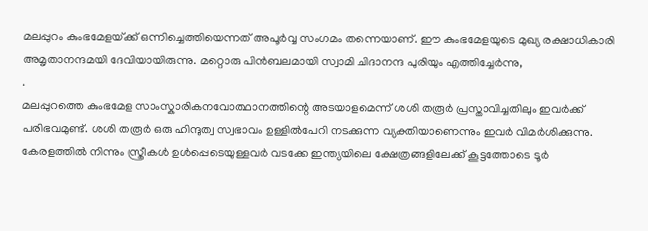മലപ്പുറം കുംഭമേളയ്‌ക്ക് ഒന്നിച്ചെത്തിയെന്നത് അപൂര്‍വ്വ സംഗമം തന്നെയാണ്. ഈ കുംഭമേളയുടെ മുഖ്യ രക്ഷാധികാരി അമൃതാനന്ദമയി ദേവിയായിരുന്നു. മറ്റൊരു പിന്‍ബലമായി സ്വാമി ചിദാനന്ദ പുരിയും എത്തിച്ചേര്‍ന്നു,
.
മലപ്പുറത്തെ കുംഭമേള സാംസ്കാരികനവോത്ഥാനത്തിന്റെ അടയാളമെന്ന് ശശി തരൂര്‍ പ്രസ്താവിച്ചതിലും ഇവര്‍ക്ക് പരിഭവമുണ്ട്. ശശി തരൂര്‍ ഒരു ഹിന്ദുത്വ സ്വഭാവം ഉള്ളില്‍പേറി നടക്കുന്ന വ്യക്തിയാണെന്നും ഇവര്‍ വിമര്‍ശിക്കുന്നു. കേരളത്തില്‍ നിന്നും സ്ത്രീകള്‍ ഉള്‍പ്പെടെയുള്ളവര്‍ വടക്കേ ഇന്ത്യയിലെ ക്ഷേത്രങ്ങളിലേക്ക് കൂട്ടത്തോടെ ടൂര്‍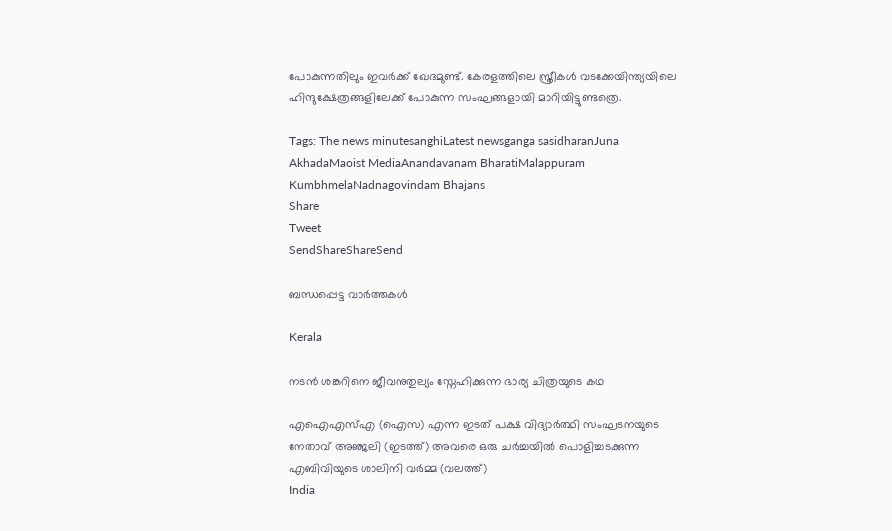പോകുന്നതിലും ഇവര്‍ക്ക് ഖേദമുണ്ട്. കേരളത്തിലെ സ്ത്രീകള്‍ വടക്കേയിന്ത്യയിലെ ഹിന്ദുക്ഷേത്രങ്ങളിലേക്ക് പോകുന്ന സംഘങ്ങളായി മാറിയിട്ടുണ്ടത്രെ.

Tags: The news minutesanghiLatest newsganga sasidharanJuna AkhadaMaoist MediaAnandavanam BharatiMalappuram KumbhmelaNadnagovindam Bhajans
Share
Tweet
SendShareShareSend

ബന്ധപ്പെട്ട വാര്‍ത്തകള്‍

Kerala

നടന്‍ ശങ്കറിനെ ജീവനുതുല്യം സ്നേഹിക്കുന്ന ഭാര്യ ചിത്രയുടെ കഥ

എഐഎസ്എ (ഐസ) എന്ന ഇടത് പക്ഷ വിദ്യാര്‍ത്ഥി സംഘടനയുടെ നേതാവ് അഞ്ജലി (ഇടത്ത്) അവരെ ഒരു ചര്‍ച്ചയില്‍ പൊളിച്ചടക്കുന്ന എബിവിയുടെ ശാലിനി വര്‍മ്മ (വലത്ത്)
India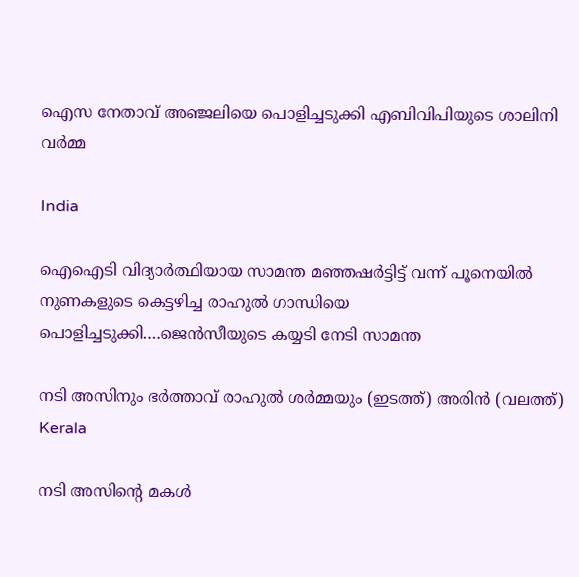ഐസ നേതാവ് അഞ്ജലിയെ പൊളിച്ചടുക്കി എബിവിപിയുടെ ശാലിനി വർമ്മ

India

ഐഐടി വിദ്യാര്‍ത്ഥിയായ സാമന്ത മഞ്ഞഷര്‍ട്ടിട്ട് വന്ന് പൂനെയില്‍ നുണകളുടെ കെട്ടഴിച്ച രാഹുല്‍ ഗാന്ധിയെ പൊളിച്ചടുക്കി….ജെന്‍സീയുടെ കയ്യടി നേടി സാമന്ത

നടി അസിനും ഭര്‍ത്താവ് രാഹുല്‍ ശര്‍മ്മയും (ഇടത്ത്) അരിന്‍ (വലത്ത്)
Kerala

നടി അസിന്റെ മകള്‍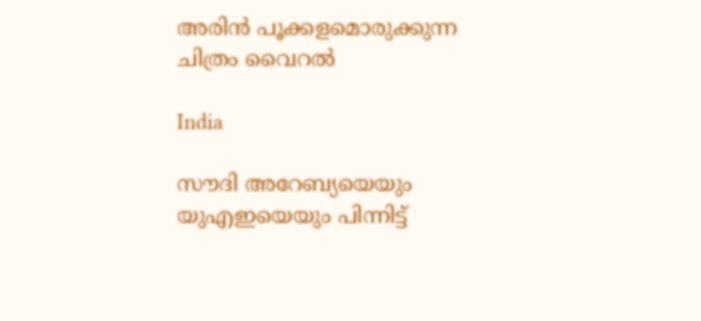അരിന്‍ പൂക്കളമൊരുക്കുന്ന ചിത്രം വൈറല്‍

India

സൗദി അറേബ്യയെയും യുഎഇയെയും പിന്നിട്ട്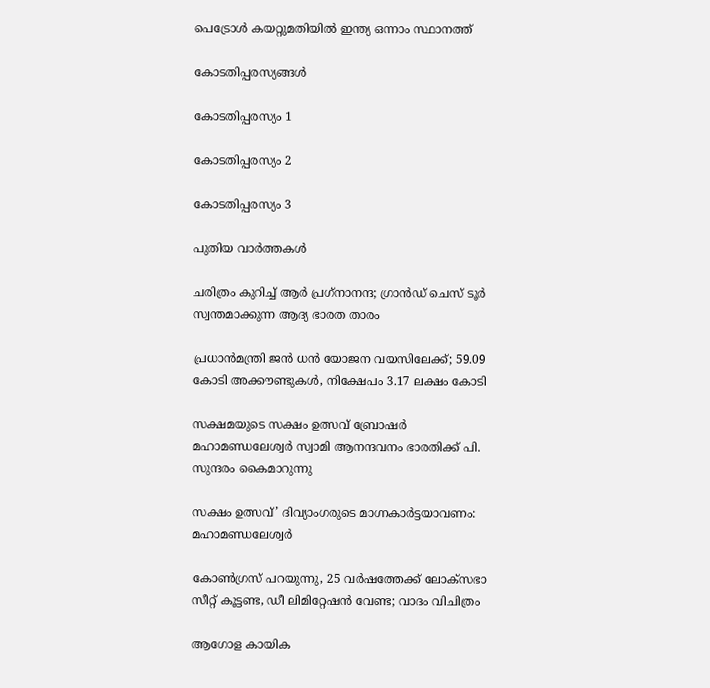പെട്രോള്‍ കയറ്റുമതിയില്‍ ഇന്ത്യ ഒന്നാം സ്ഥാനത്ത്

കോടതിപ്പരസ്യങ്ങള്‍

കോടതിപ്പരസ്യം 1

കോടതിപ്പരസ്യം 2

കോടതിപ്പരസ്യം 3

പുതിയ വാര്‍ത്തകള്‍

ചരിത്രം കുറിച്ച് ആര്‍ പ്രഗ്‌നാനന്ദ; ഗ്രാന്‍ഡ് ചെസ് ടൂര്‍ സ്വന്തമാക്കുന്ന ആദ്യ ഭാരത താരം

പ്രധാന്‍മന്ത്രി ജന്‍ ധന്‍ യോജന വയസിലേക്ക്; 59.09 കോടി അക്കൗണ്ടുകള്‍, നിക്ഷേപം 3.17 ലക്ഷം കോടി

സക്ഷമയുടെ സക്ഷം ഉത്സവ് ബ്രോഷര്‍ മഹാമണ്ഡലേശ്വര്‍ സ്വാമി ആനന്ദവനം ഭാരതിക്ക് പി. സുന്ദരം കൈമാറുന്നു

സക്ഷം ഉത്സവ്’ ദിവ്യാംഗരുടെ മാഗ്നകാര്‍ട്ടയാവണം: മഹാമണ്ഡലേശ്വര്‍

കോൺഗ്രസ് പറയുന്നു, 25 വർഷത്തേക്ക് ലോക്‌സഭാ സീറ്റ് കൂട്ടണ്ട, ഡീ ലിമിറ്റേഷൻ വേണ്ട; വാദം വിചിത്രം

ആഗോള കായിക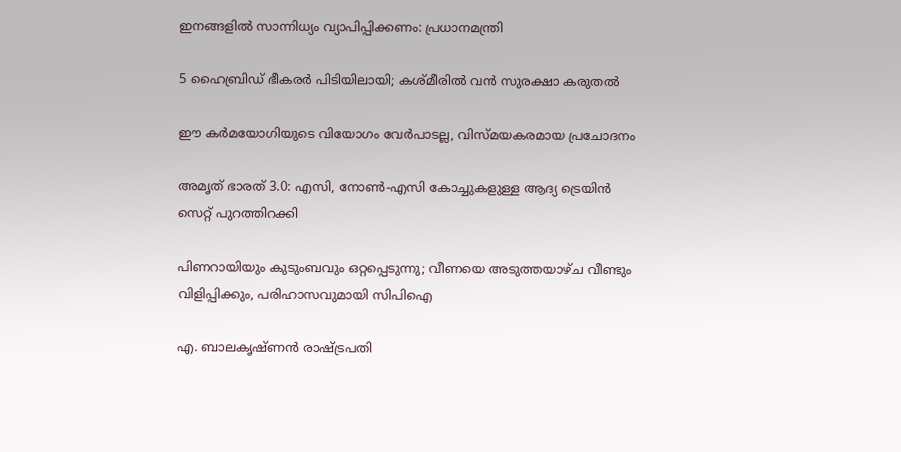ഇനങ്ങളില്‍ സാന്നിധ്യം വ്യാപിപ്പിക്കണം: പ്രധാനമന്ത്രി

5 ഹൈബ്രിഡ് ഭീകരർ പിടിയിലായി; കശ്മീരിൽ വൻ സുരക്ഷാ കരുതൽ

ഈ കര്‍മയോഗിയുടെ വിയോഗം വേര്‍പാടല്ല, വിസ്മയകരമായ പ്രചോദനം

അമൃത് ഭാരത് 3.0: എസി, നോൺ-എസി കോച്ചുകളുള്ള ആദ്യ ട്രെയിൻ സെറ്റ് പുറത്തിറക്കി

പിണറായിയും കുടുംബവും ഒറ്റപ്പെടുന്നു; വീണയെ അടുത്തയാഴ്ച വീണ്ടും വിളിപ്പിക്കും, പരിഹാസവുമായി സിപിഐ

എ. ബാലകൃഷ്ണന്‍ രാഷ്ട്രപതി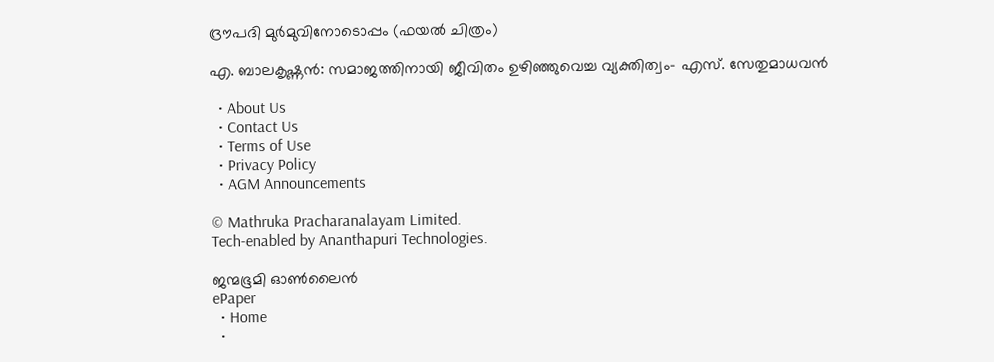ദ്രൗപദി മുര്‍മുവിനോടൊപ്പം (ഫയല്‍ ചിത്രം)

എ. ബാലകൃഷ്ണന്‍: സമാജത്തിനായി ജീവിതം ഉഴിഞ്ഞുവെച്ച വ്യക്തിത്വം- എസ്. സേതുമാധവന്‍

  • About Us
  • Contact Us
  • Terms of Use
  • Privacy Policy
  • AGM Announcements

© Mathruka Pracharanalayam Limited.
Tech-enabled by Ananthapuri Technologies.

ജന്മഭൂമി ഓണ്‍ലൈന്‍
ePaper
  • Home
  •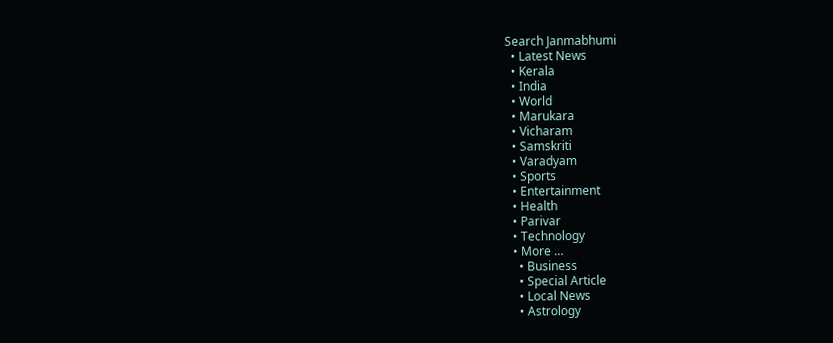Search Janmabhumi
  • Latest News
  • Kerala
  • India
  • World
  • Marukara
  • Vicharam
  • Samskriti
  • Varadyam
  • Sports
  • Entertainment
  • Health
  • Parivar
  • Technology
  • More …
    • Business
    • Special Article
    • Local News
    • Astrology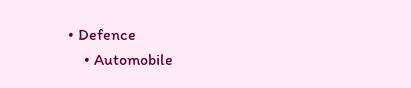• Defence
    • Automobile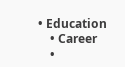• Education
    • Career
    •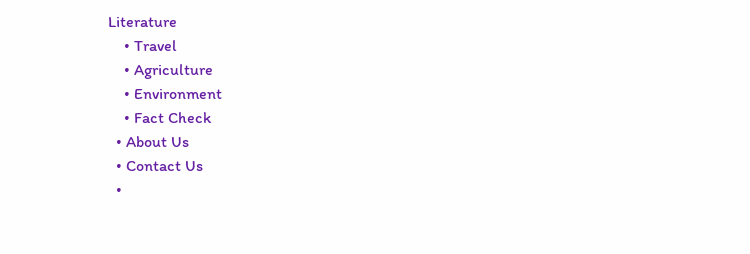Literature
    • Travel
    • Agriculture
    • Environment
    • Fact Check
  • About Us
  • Contact Us
  •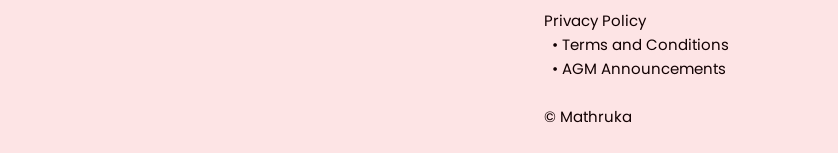Privacy Policy
  • Terms and Conditions
  • AGM Announcements

© Mathruka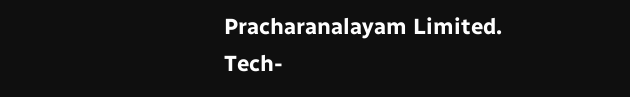Pracharanalayam Limited.
Tech-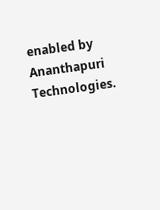enabled by Ananthapuri Technologies.